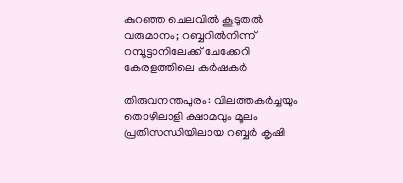കുറഞ്ഞ ചെലവിൽ കൂടുതൽ വരുമാനം; റബ്ബറിൽനിന്ന് റമ്പൂട്ടാനിലേക്ക് ചേക്കേറി കേരളത്തിലെ കർഷകർ

തിരുവനന്തപുരം: വിലത്തകർച്ചയും തൊഴിലാളി ക്ഷാമവും മൂലം പ്രതിസന്ധിയിലായ റബ്ബർ കൃഷി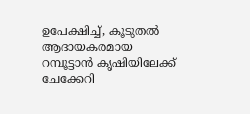ഉപേക്ഷിച്ച്, കൂടുതൽ ആദായകരമായ റമ്പൂട്ടാൻ കൃഷിയിലേക്ക് ചേക്കേറി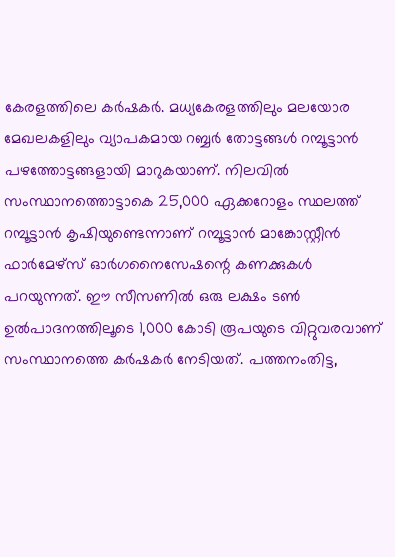കേരളത്തിലെ കർഷകർ. മധ്യകേരളത്തിലും മലയോര മേഖലകളിലും വ്യാപകമായ റബ്ബർ തോട്ടങ്ങൾ റമ്പൂട്ടാൻ പഴത്തോട്ടങ്ങളായി മാറുകയാണ്. നിലവിൽ സംസ്ഥാനത്തൊട്ടാകെ 25,000 ഏക്കറോളം സ്ഥലത്ത് റമ്പൂട്ടാൻ കൃഷിയുണ്ടെന്നാണ് റമ്പൂട്ടാൻ മാങ്കോസ്റ്റീൻ ഫാർമേഴ്സ് ഓർഗനൈസേഷന്റെ കണക്കുകൾ പറയുന്നത്. ഈ സീസണിൽ ഒരു ലക്ഷം ടൺ ഉൽപാദനത്തിലൂടെ 1,000 കോടി രൂപയുടെ വിറ്റുവരവാണ് സംസ്ഥാനത്തെ കർഷകർ നേടിയത്. പത്തനംതിട്ട,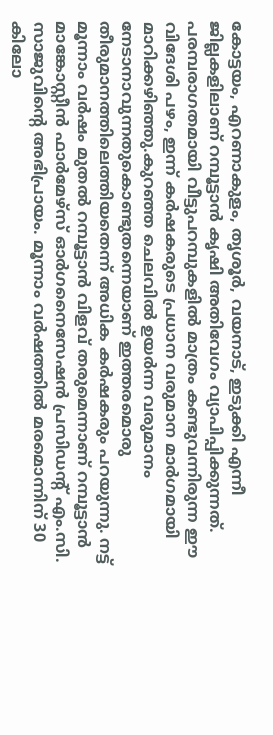കോട്ടയം, എറണാകുളം, തൃശൂർ, വയനാട്, ഇടുക്കി എന്നീ ജില്ലകളിലാണ് റമ്പൂട്ടാൻ കൃഷി അതിവേഗം വ്യാപിപ്പിക്കുന്നത്. പരമ്പരാഗതമായി വീട്ടുപറമ്പുകളിൽ മാത്രം കണ്ടുവന്നിരുന്ന ഈ വിദേശി പഴം, ഇന്ന് കർഷകരുടെ പ്രധാന വരുമാന മാർഗമായി മാറിക്കഴിഞ്ഞു.കുറഞ്ഞ ചെലവിൽ ഉയർന്ന വരുമാനം നേടാനാവുന്നതുകൊണ്ടുതന്നെയാണ് ഇത്തരമൊരു തീരുമാനത്തിലെത്തിയതെന്ന് അധിക കർഷകരും പറയുന്നു. നട്ട് മൂന്നാം വർഷം മുതൽ റമ്പൂട്ടാൻ വിളവ് തരുമെന്നാണ് റമ്പൂട്ടാൻ മാങ്കോസ്റ്റീൻ ഫാർമേഴ്സ് ഓർഗനൈസേഷൻ പ്രസിഡന്റ് എം.സി. സാജുവിന്റെ അഭിപ്രായം. മൂന്നാം വർഷത്തിൽ മരമൊന്നിന് 30 കിലോ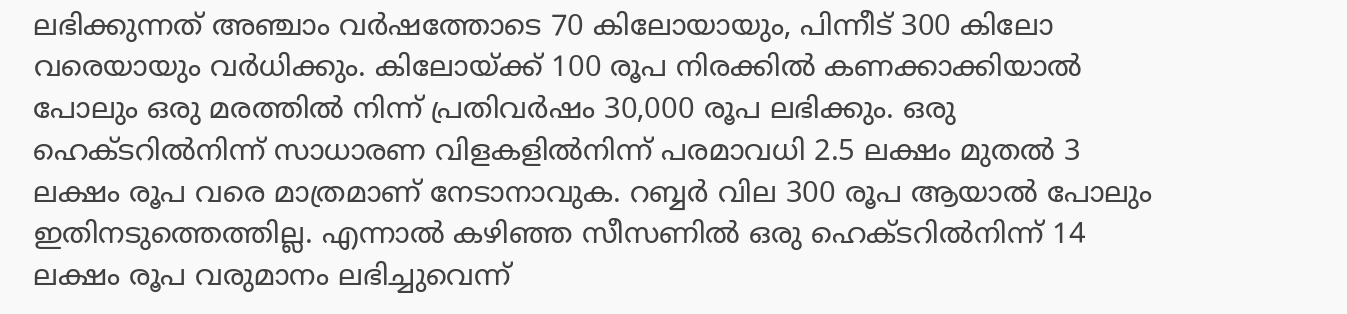ലഭിക്കുന്നത് അഞ്ചാം വർഷത്തോടെ 70 കിലോയായും, പിന്നീട് 300 കിലോ വരെയായും വർധിക്കും. കിലോയ്ക്ക് 100 രൂപ നിരക്കിൽ കണക്കാക്കിയാൽ പോലും ഒരു മരത്തിൽ നിന്ന് പ്രതിവർഷം 30,000 രൂപ ലഭിക്കും. ഒരു ഹെക്ടറിൽനിന്ന് സാധാരണ വിളകളിൽനിന്ന് പരമാവധി 2.5 ലക്ഷം മുതൽ 3 ലക്ഷം രൂപ വരെ മാത്രമാണ് നേടാനാവുക. റബ്ബർ വില 300 രൂപ ആയാൽ പോലും ഇതിനടുത്തെത്തില്ല. എന്നാൽ കഴിഞ്ഞ സീസണിൽ ഒരു ഹെക്ടറിൽനിന്ന് 14 ലക്ഷം രൂപ വരുമാനം ലഭിച്ചുവെന്ന്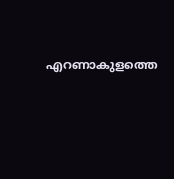എറണാകുളത്തെ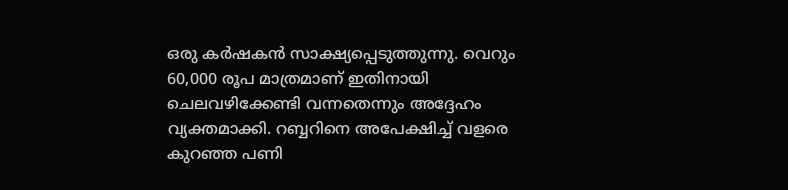ഒരു കർഷകൻ സാക്ഷ്യപ്പെടുത്തുന്നു. വെറും 60,000 രൂപ മാത്രമാണ് ഇതിനായി ചെലവഴിക്കേണ്ടി വന്നതെന്നും അദ്ദേഹം വ്യക്തമാക്കി. റബ്ബറിനെ അപേക്ഷിച്ച് വളരെ കുറഞ്ഞ പണി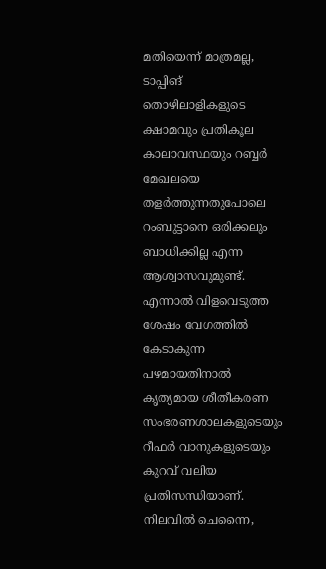മതിയെന്ന് മാത്രമല്ല, ടാപ്പിങ് തൊഴിലാളികളുടെ ക്ഷാമവും പ്രതികൂല കാലാവസ്ഥയും റബ്ബർ മേഖലയെ തളർത്തുന്നതുപോലെ റംബുട്ടാനെ ഒരിക്കലും ബാധിക്കില്ല എന്ന ആശ്വാസവുമുണ്ട്. എന്നാൽ വിളവെടുത്ത ശേഷം വേഗത്തിൽ കേടാകുന്ന പഴമായതിനാൽ കൃത്യമായ ശീതീകരണ സംഭരണശാലകളുടെയും റീഫർ വാനുകളുടെയും കുറവ് വലിയ പ്രതിസന്ധിയാണ്. നിലവിൽ ചെന്നൈ,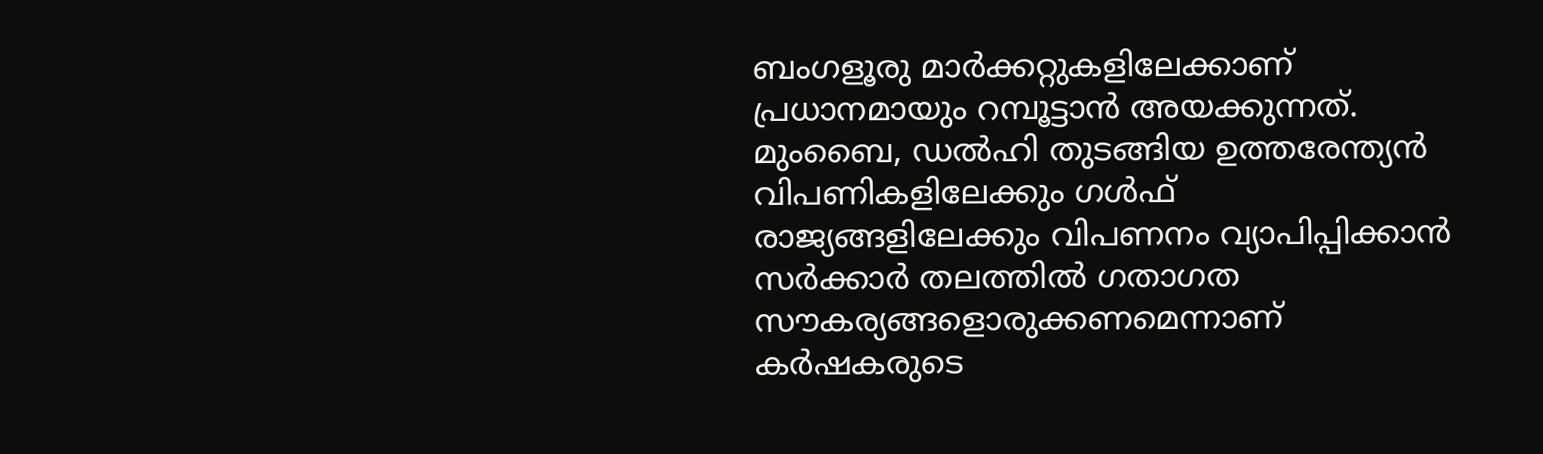ബംഗളൂരു മാർക്കറ്റുകളിലേക്കാണ് പ്രധാനമായും റമ്പൂട്ടാൻ അയക്കുന്നത്. മുംബൈ, ഡൽഹി തുടങ്ങിയ ഉത്തരേന്ത്യൻ വിപണികളിലേക്കും ഗൾഫ് രാജ്യങ്ങളിലേക്കും വിപണനം വ്യാപിപ്പിക്കാൻ സർക്കാർ തലത്തിൽ ഗതാഗത സൗകര്യങ്ങളൊരുക്കണമെന്നാണ് കർഷകരുടെ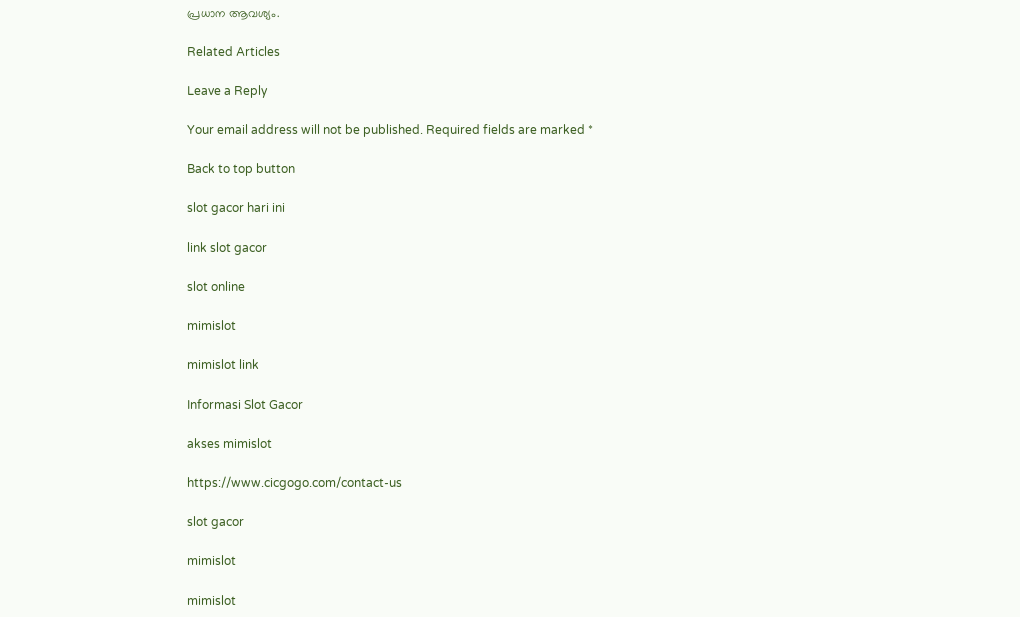പ്രധാന ആവശ്യം.

Related Articles

Leave a Reply

Your email address will not be published. Required fields are marked *

Back to top button

slot gacor hari ini

link slot gacor

slot online

mimislot

mimislot link

Informasi Slot Gacor

akses mimislot

https://www.cicgogo.com/contact-us

slot gacor

mimislot

mimislot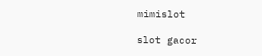mimislot

slot gacor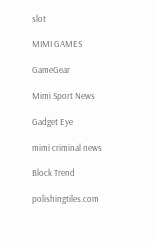slot

MIMI GAMES

GameGear

Mimi Sport News

Gadget Eye

mimi criminal news

Block Trend

polishingtiles.com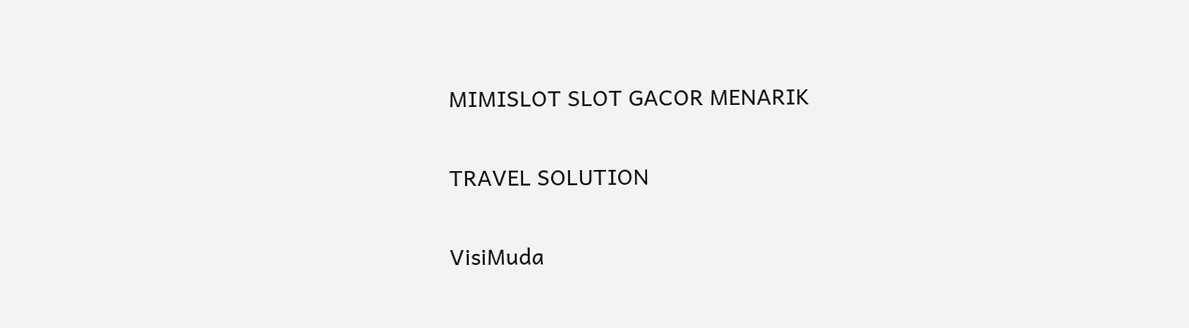MIMISLOT SLOT GACOR MENARIK

TRAVEL SOLUTION

VisiMuda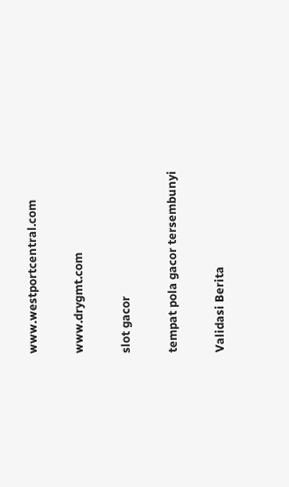www.westportcentral.com

www.drygmt.com

slot gacor

tempat pola gacor tersembunyi

Validasi Berita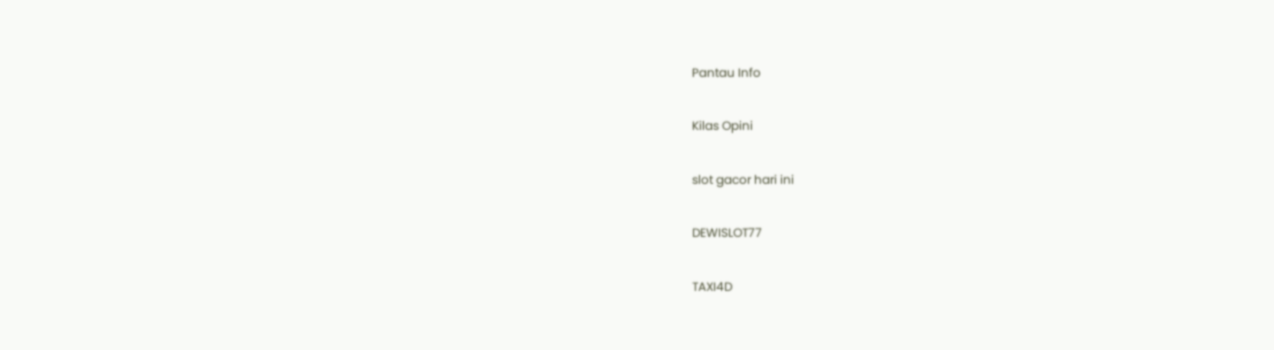Pantau Info

Kilas Opini

slot gacor hari ini

DEWISLOT77

TAXI4D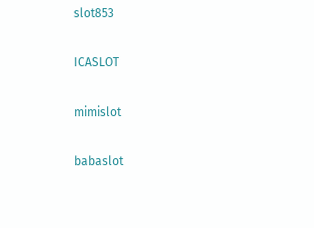slot853

ICASLOT

mimislot

babaslot